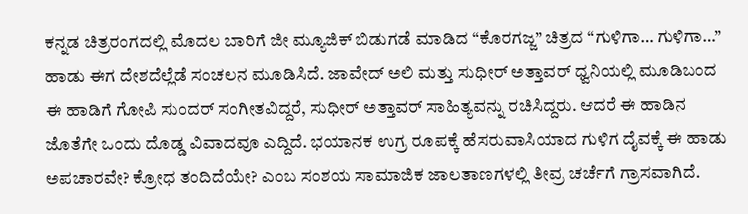ಕನ್ನಡ ಚಿತ್ರರಂಗದಲ್ಲಿ ಮೊದಲ ಬಾರಿಗೆ ಜೀ ಮ್ಯೂಜಿಕ್ ಬಿಡುಗಡೆ ಮಾಡಿದ “ಕೊರಗಜ್ಜ” ಚಿತ್ರದ “ಗುಳಿಗಾ… ಗುಳಿಗಾ…” ಹಾಡು ಈಗ ದೇಶದೆಲ್ಲೆಡೆ ಸಂಚಲನ ಮೂಡಿಸಿದೆ. ಜಾವೇದ್ ಅಲಿ ಮತ್ತು ಸುಧೀರ್ ಅತ್ತಾವರ್ ಧ್ವನಿಯಲ್ಲಿ ಮೂಡಿಬಂದ ಈ ಹಾಡಿಗೆ ಗೋಪಿ ಸುಂದರ್ ಸಂಗೀತವಿದ್ದರೆ, ಸುಧೀರ್ ಅತ್ತಾವರ್ ಸಾಹಿತ್ಯವನ್ನು ರಚಿಸಿದ್ದರು. ಆದರೆ ಈ ಹಾಡಿನ ಜೊತೆಗೇ ಒಂದು ದೊಡ್ಡ ವಿವಾದವೂ ಎದ್ದಿದೆ. ಭಯಾನಕ ಉಗ್ರ ರೂಪಕ್ಕೆ ಹೆಸರುವಾಸಿಯಾದ ಗುಳಿಗ ದೈವಕ್ಕೆ ಈ ಹಾಡು ಅಪಚಾರವೇ? ಕ್ರೋಧ ತಂದಿದೆಯೇ? ಎಂಬ ಸಂಶಯ ಸಾಮಾಜಿಕ ಜಾಲತಾಣಗಳಲ್ಲಿ ತೀವ್ರ ಚರ್ಚೆಗೆ ಗ್ರಾಸವಾಗಿದೆ.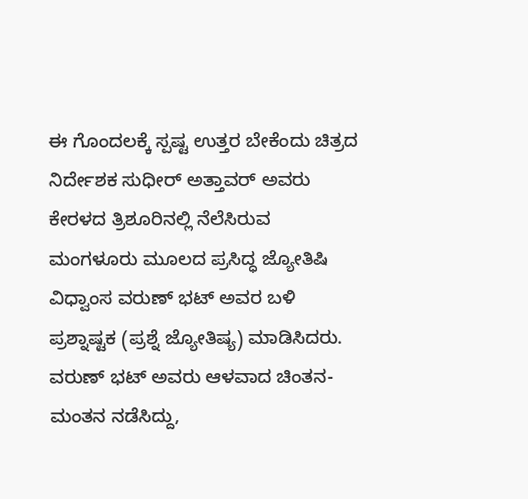ಈ ಗೊಂದಲಕ್ಕೆ ಸ್ಪಷ್ಟ ಉತ್ತರ ಬೇಕೆಂದು ಚಿತ್ರದ ನಿರ್ದೇಶಕ ಸುಧೀರ್ ಅತ್ತಾವರ್ ಅವರು ಕೇರಳದ ತ್ರಿಶೂರಿನಲ್ಲಿ ನೆಲೆಸಿರುವ ಮಂಗಳೂರು ಮೂಲದ ಪ್ರಸಿದ್ಧ ಜ್ಯೋತಿಷಿ ವಿಧ್ವಾಂಸ ವರುಣ್ ಭಟ್ ಅವರ ಬಳಿ ಪ್ರಶ್ನಾಷ್ಟಕ (ಪ್ರಶ್ನೆ ಜ್ಯೋತಿಷ್ಯ) ಮಾಡಿಸಿದರು.
ವರುಣ್ ಭಟ್ ಅವರು ಆಳವಾದ ಚಿಂತನ-ಮಂತನ ನಡೆಸಿದ್ದು,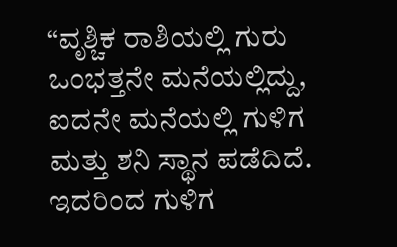“ವೃಶ್ಚಿಕ ರಾಶಿಯಲ್ಲಿ ಗುರು ಒಂಭತ್ತನೇ ಮನೆಯಲ್ಲಿದ್ದು, ಐದನೇ ಮನೆಯಲ್ಲಿ ಗುಳಿಗ ಮತ್ತು ಶನಿ ಸ್ಥಾನ ಪಡೆದಿದೆ. ಇದರಿಂದ ಗುಳಿಗ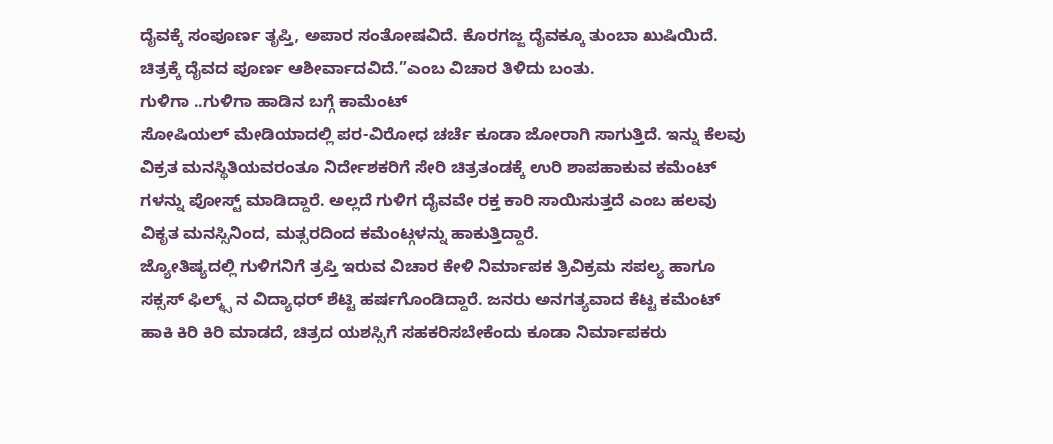ದೈವಕ್ಕೆ ಸಂಪೂರ್ಣ ತೃಪ್ತಿ, ಅಪಾರ ಸಂತೋಷವಿದೆ. ಕೊರಗಜ್ಜ ದೈವಕ್ಕೂ ತುಂಬಾ ಖುಷಿಯಿದೆ. ಚಿತ್ರಕ್ಕೆ ದೈವದ ಪೂರ್ಣ ಆಶೀರ್ವಾದವಿದೆ.”ಎಂಬ ವಿಚಾರ ತಿಳಿದು ಬಂತು.
ಗುಳಿಗಾ ..ಗುಳಿಗಾ ಹಾಡಿನ ಬಗ್ಗೆ ಕಾಮೆಂಟ್
ಸೋಷಿಯಲ್ ಮೇಡಿಯಾದಲ್ಲಿ ಪರ-ವಿರೋಧ ಚರ್ಚೆ ಕೂಡಾ ಜೋರಾಗಿ ಸಾಗುತ್ತಿದೆ. ಇನ್ನು ಕೆಲವು ವಿಕ್ರತ ಮನಸ್ಥಿತಿಯವರಂತೂ ನಿರ್ದೇಶಕರಿಗೆ ಸೇರಿ ಚಿತ್ರತಂಡಕ್ಕೆ ಉರಿ ಶಾಪಹಾಕುವ ಕಮೆಂಟ್ ಗಳನ್ನು ಪೋಸ್ಟ್ ಮಾಡಿದ್ದಾರೆ. ಅಲ್ಲದೆ ಗುಳಿಗ ದೈವವೇ ರಕ್ತ ಕಾರಿ ಸಾಯಿಸುತ್ತದೆ ಎಂಬ ಹಲವು ವಿಕೃತ ಮನಸ್ಸಿನಿಂದ, ಮತ್ಸರದಿಂದ ಕಮೆಂಟ್ಗಳನ್ನು ಹಾಕುತ್ತಿದ್ದಾರೆ.
ಜ್ಯೋತಿಷ್ಯದಲ್ಲಿ ಗುಳಿಗನಿಗೆ ತ್ರಪ್ತಿ ಇರುವ ವಿಚಾರ ಕೇಳಿ ನಿರ್ಮಾಪಕ ತ್ರಿವಿಕ್ರಮ ಸಪಲ್ಯ ಹಾಗೂ ಸಕ್ಸಸ್ ಫಿಲ್ಮ್ಸ್ ನ ವಿದ್ಯಾಧರ್ ಶೆಟ್ಟಿ ಹರ್ಷಗೊಂಡಿದ್ದಾರೆ. ಜನರು ಅನಗತ್ಯವಾದ ಕೆಟ್ಟ ಕಮೆಂಟ್ ಹಾಕಿ ಕಿರಿ ಕಿರಿ ಮಾಡದೆ, ಚಿತ್ರದ ಯಶಸ್ಸಿಗೆ ಸಹಕರಿಸಬೇಕೆಂದು ಕೂಡಾ ನಿರ್ಮಾಪಕರು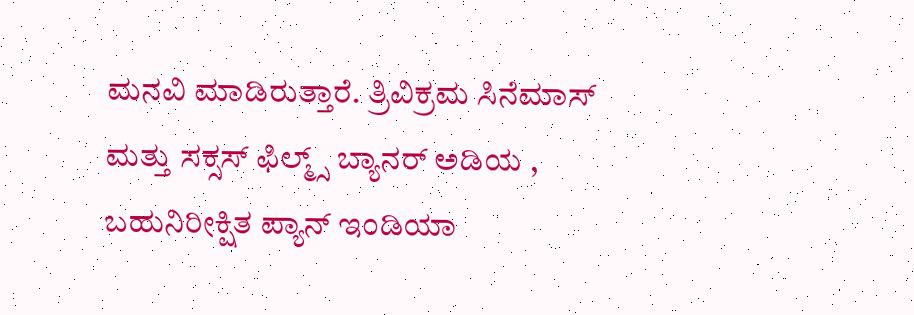ಮನವಿ ಮಾಡಿರುತ್ತಾರೆ. ತ್ರಿವಿಕ್ರಮ ಸಿನೆಮಾಸ್ ಮತ್ತು ಸಕ್ಸಸ್ ಫಿಲ್ಮ್ಸ್ ಬ್ಯಾನರ್ ಅಡಿಯ , ಬಹುನಿರೀಕ್ಷಿತ ಪ್ಯಾನ್ ಇಂಡಿಯಾ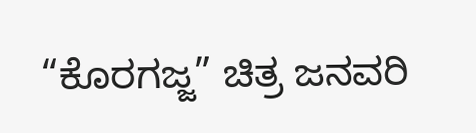“ಕೊರಗಜ್ಜ” ಚಿತ್ರ ಜನವರಿ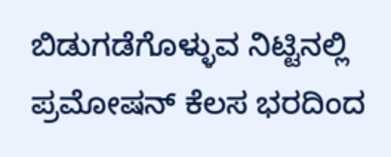ಬಿಡುಗಡೆಗೊಳ್ಳುವ ನಿಟ್ಟಿನಲ್ಲಿ ಪ್ರಮೋಷನ್ ಕೆಲಸ ಭರದಿಂದ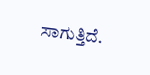ಸಾಗುತ್ತಿದೆ.